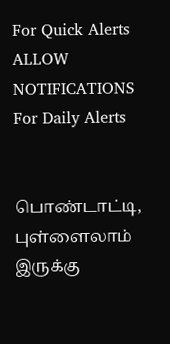For Quick Alerts
ALLOW NOTIFICATIONS
For Daily Alerts


பொண்டாட்டி, புள்ளைலாம் இருக்கு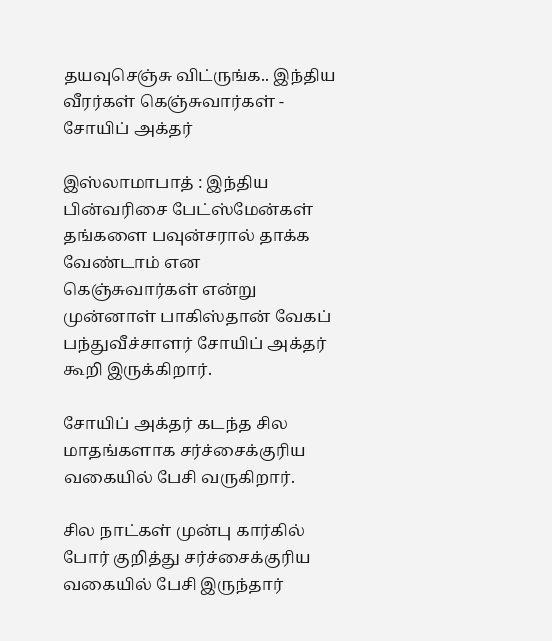தயவுசெஞ்சு விட்ருங்க.. இந்திய வீரர்கள் கெஞ்சுவார்கள் - சோயிப் அக்தர்

இஸ்லாமாபாத் : இந்திய பின்வரிசை பேட்ஸ்மேன்கள் தங்களை பவுன்சரால் தாக்க வேண்டாம் என கெஞ்சுவார்கள் என்று முன்னாள் பாகிஸ்தான் வேகப் பந்துவீச்சாளர் சோயிப் அக்தர் கூறி இருக்கிறார்.

சோயிப் அக்தர் கடந்த சில மாதங்களாக சர்ச்சைக்குரிய வகையில் பேசி வருகிறார்.

சில நாட்கள் முன்பு கார்கில் போர் குறித்து சர்ச்சைக்குரிய வகையில் பேசி இருந்தார்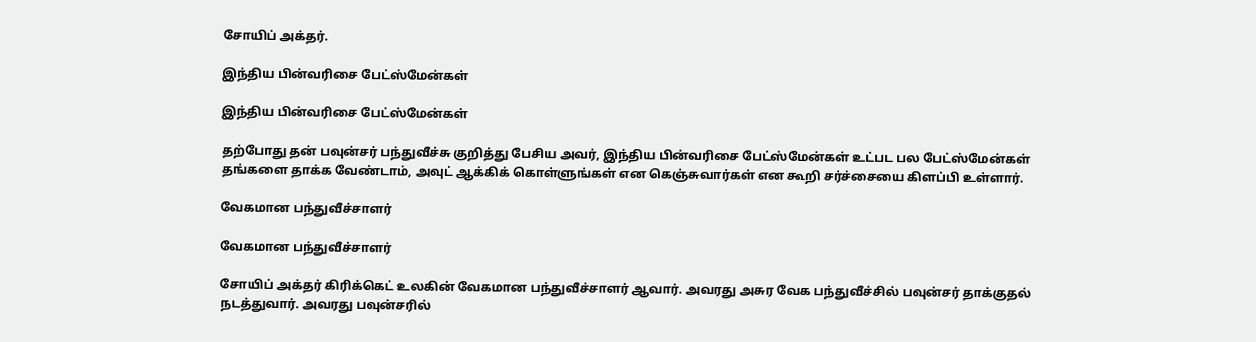சோயிப் அக்தர்.

இந்திய பின்வரிசை பேட்ஸ்மேன்கள்

இந்திய பின்வரிசை பேட்ஸ்மேன்கள்

தற்போது தன் பவுன்சர் பந்துவீச்சு குறித்து பேசிய அவர், இந்திய பின்வரிசை பேட்ஸ்மேன்கள் உட்பட பல பேட்ஸ்மேன்கள் தங்களை தாக்க வேண்டாம், அவுட் ஆக்கிக் கொள்ளுங்கள் என கெஞ்சுவார்கள் என கூறி சர்ச்சையை கிளப்பி உள்ளார்.

வேகமான பந்துவீச்சாளர்

வேகமான பந்துவீச்சாளர்

சோயிப் அக்தர் கிரிக்கெட் உலகின் வேகமான பந்துவீச்சாளர் ஆவார். அவரது அசுர வேக பந்துவீச்சில் பவுன்சர் தாக்குதல் நடத்துவார். அவரது பவுன்சரில்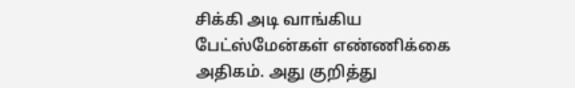சிக்கி அடி வாங்கிய பேட்ஸ்மேன்கள் எண்ணிக்கை அதிகம். அது குறித்து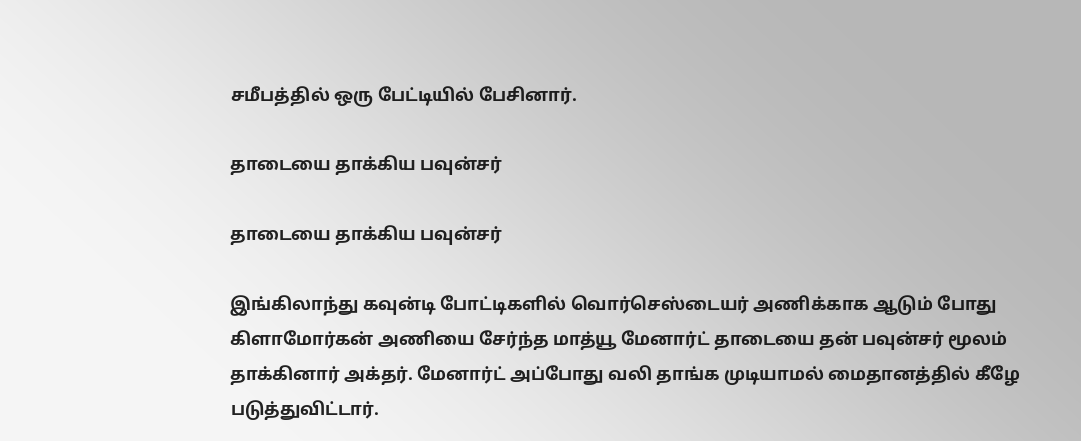சமீபத்தில் ஒரு பேட்டியில் பேசினார்.

தாடையை தாக்கிய பவுன்சர்

தாடையை தாக்கிய பவுன்சர்

இங்கிலாந்து கவுன்டி போட்டிகளில் வொர்செஸ்டையர் அணிக்காக ஆடும் போது கிளாமோர்கன் அணியை சேர்ந்த மாத்யூ மேனார்ட் தாடையை தன் பவுன்சர் மூலம் தாக்கினார் அக்தர். மேனார்ட் அப்போது வலி தாங்க முடியாமல் மைதானத்தில் கீழே படுத்துவிட்டார்.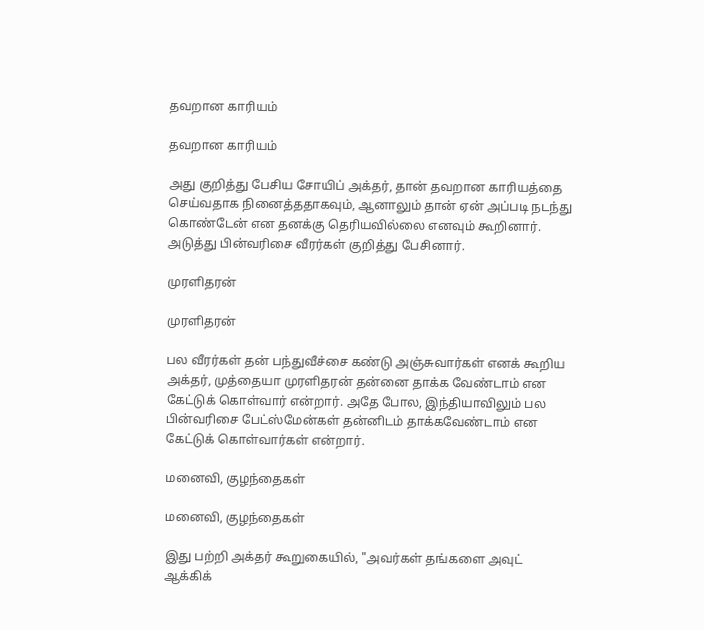தவறான காரியம்

தவறான காரியம்

அது குறித்து பேசிய சோயிப் அக்தர், தான் தவறான காரியத்தை செய்வதாக நினைத்ததாகவும், ஆனாலும் தான் ஏன் அப்படி நடந்து கொண்டேன் என தனக்கு தெரியவில்லை எனவும் கூறினார். அடுத்து பின்வரிசை வீரர்கள் குறித்து பேசினார்.

முரளிதரன்

முரளிதரன்

பல வீரர்கள் தன் பந்துவீச்சை கண்டு அஞ்சுவார்கள் எனக் கூறிய அக்தர், முத்தையா முரளிதரன் தன்னை தாக்க வேண்டாம் என கேட்டுக் கொள்வார் என்றார். அதே போல, இந்தியாவிலும் பல பின்வரிசை பேட்ஸ்மேன்கள் தன்னிடம் தாக்கவேண்டாம் என கேட்டுக் கொள்வார்கள் என்றார்.

மனைவி, குழந்தைகள்

மனைவி, குழந்தைகள்

இது பற்றி அக்தர் கூறுகையில், "அவர்கள் தங்களை அவுட் ஆக்கிக்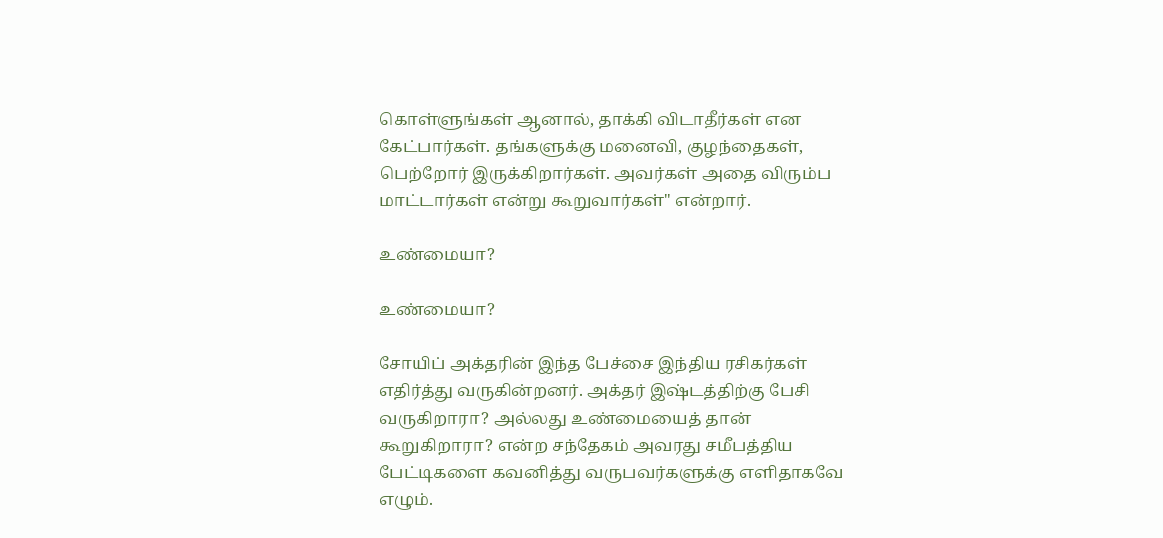கொள்ளுங்கள் ஆனால், தாக்கி விடாதீர்கள் என கேட்பார்கள். தங்களுக்கு மனைவி, குழந்தைகள், பெற்றோர் இருக்கிறார்கள். அவர்கள் அதை விரும்ப மாட்டார்கள் என்று கூறுவார்கள்" என்றார்.

உண்மையா?

உண்மையா?

சோயிப் அக்தரின் இந்த பேச்சை இந்திய ரசிகர்கள் எதிர்த்து வருகின்றனர். அக்தர் இஷ்டத்திற்கு பேசி வருகிறாரா? அல்லது உண்மையைத் தான் கூறுகிறாரா? என்ற சந்தேகம் அவரது சமீபத்திய பேட்டிகளை கவனித்து வருபவர்களுக்கு எளிதாகவே எழும்.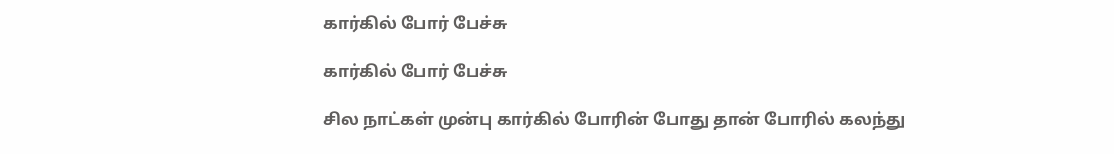கார்கில் போர் பேச்சு

கார்கில் போர் பேச்சு

சில நாட்கள் முன்பு கார்கில் போரின் போது தான் போரில் கலந்து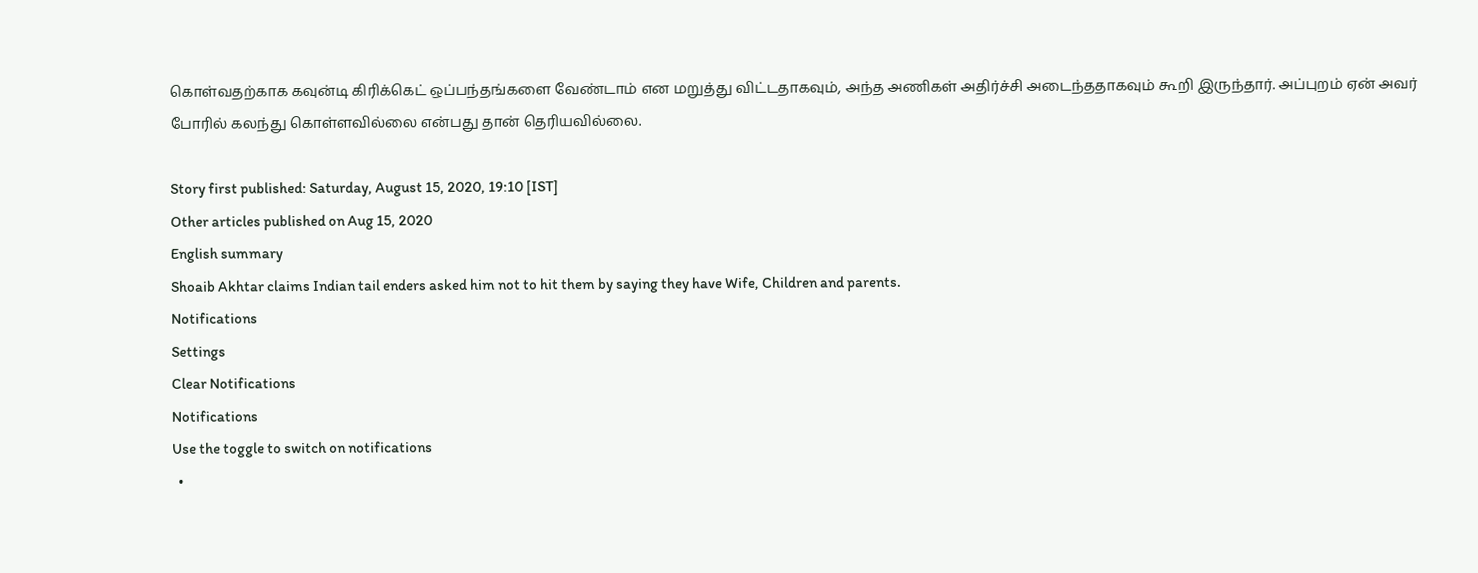கொள்வதற்காக கவுன்டி கிரிக்கெட் ஒப்பந்தங்களை வேண்டாம் என மறுத்து விட்டதாகவும், அந்த அணிகள் அதிர்ச்சி அடைந்ததாகவும் கூறி இருந்தார். அப்புறம் ஏன் அவர் போரில் கலந்து கொள்ளவில்லை என்பது தான் தெரியவில்லை.

Story first published: Saturday, August 15, 2020, 19:10 [IST]
Other articles published on Aug 15, 2020
English summary
Shoaib Akhtar claims Indian tail enders asked him not to hit them by saying they have Wife, Children and parents.
Notifications
Settings
Clear Notifications
Notifications
Use the toggle to switch on notifications
  •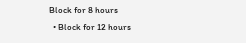Block for 8 hours
  • Block for 12 hours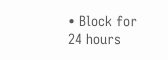• Block for 24 hours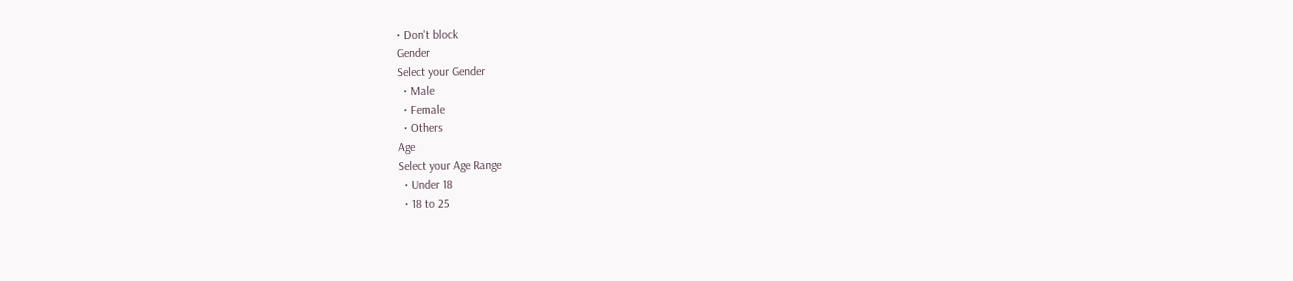• Don't block
Gender
Select your Gender
  • Male
  • Female
  • Others
Age
Select your Age Range
  • Under 18
  • 18 to 25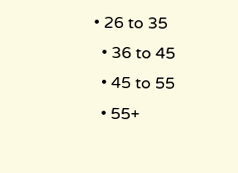• 26 to 35
  • 36 to 45
  • 45 to 55
  • 55+